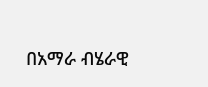በአማራ ብሄራዊ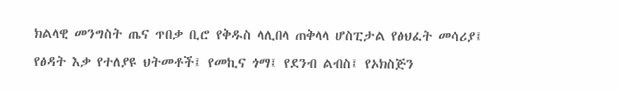ክልላዊ መንግስት ጤና ጥበቃ ቢሮ የቅዱስ ላሊበላ ጠቅላላ ሆስፒታል የፅህፈት መሳሪያ፤ የፅዳት እቃ የተለያዩ ህትመቶች፤ የመኪና ጎማ፤ የደንብ ልብስ፤ የኦክስጅን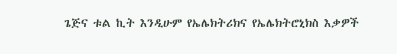ጌጅና ቱል ኪት እንዲሁም የኤሌክትሪክና የኤሌክትሮኒክስ እቃዎች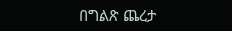በግልጽ ጨረታ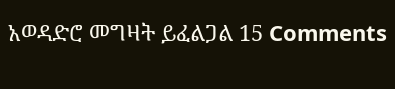አወዳድሮ መግዛት ይፈልጋል 15 Comments